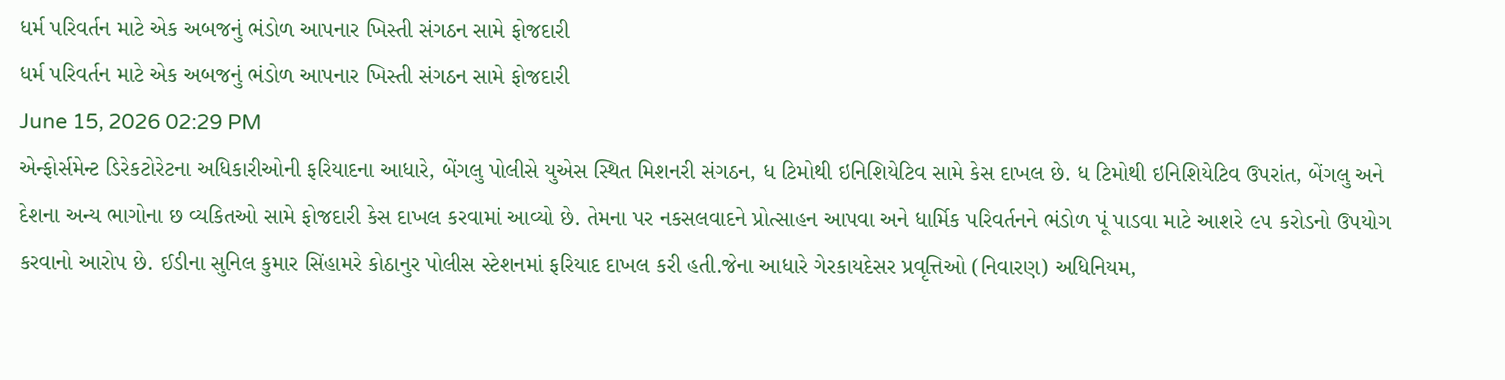ધર્મ પરિવર્તન માટે એક અબજનું ભંડોળ આપનાર ખિસ્તી સંગઠન સામે ફોજદારી
ધર્મ પરિવર્તન માટે એક અબજનું ભંડોળ આપનાર ખિસ્તી સંગઠન સામે ફોજદારી
June 15, 2026 02:29 PM
એન્ફોર્સમેન્ટ ડિરેકટોરેટના અધિકારીઓની ફરિયાદના આધારે, બેંગલુ પોલીસે યુએસ સ્થિત મિશનરી સંગઠન, ધ ટિમોથી ઇનિશિયેટિવ સામે કેસ દાખલ છે. ધ ટિમોથી ઇનિશિયેટિવ ઉપરાંત, બેંગલુ અને દેશના અન્ય ભાગોના છ વ્યકિતઓ સામે ફોજદારી કેસ દાખલ કરવામાં આવ્યો છે. તેમના પર નકસલવાદને પ્રોત્સાહન આપવા અને ધાર્મિક પરિવર્તનને ભંડોળ પૂં પાડવા માટે આશરે ૯૫ કરોડનો ઉપયોગ કરવાનો આરોપ છે. ઈડીના સુનિલ કુમાર સિંહામરે કોઠાનુર પોલીસ સ્ટેશનમાં ફરિયાદ દાખલ કરી હતી.જેના આધારે ગેરકાયદેસર પ્રવૃત્તિઓ (નિવારણ) અધિનિયમ,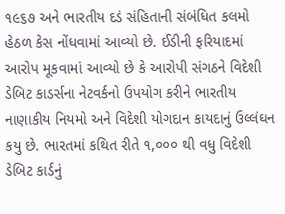૧૯૬૭ અને ભારતીય દડં સંહિતાની સંબંધિત કલમો હેઠળ કેસ નોંધવામાં આવ્યો છે. ઈડીની ફરિયાદમાં આરોપ મૂકવામાં આવ્યો છે કે આરોપી સંગઠને વિદેશી ડેબિટ કાડર્સના નેટવર્કનો ઉપયોગ કરીને ભારતીય નાણાકીય નિયમો અને વિદેશી યોગદાન કાયદાનું ઉલ્લંઘન કયુ છે. ભારતમાં કથિત રીતે ૧,૦૦૦ થી વધુ વિદેશી ડેબિટ કાર્ડનું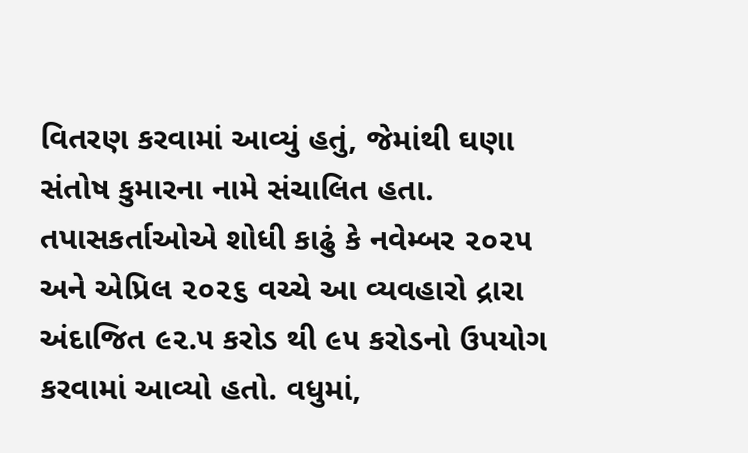વિતરણ કરવામાં આવ્યું હતું, જેમાંથી ઘણા સંતોષ કુમારના નામે સંચાલિત હતા. તપાસકર્તાઓએ શોધી કાઢું કે નવેમ્બર ૨૦૨૫ અને એપ્રિલ ૨૦૨૬ વચ્ચે આ વ્યવહારો દ્રારા અંદાજિત ૯૨.૫ કરોડ થી ૯૫ કરોડનો ઉપયોગ કરવામાં આવ્યો હતો. વધુમાં,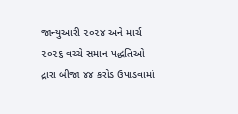જાન્યુઆરી ૨૦૨૪ અને માર્ચ ૨૦૨૬ વચ્ચે સમાન પદ્ધતિઓ દ્રારા બીજા ૪૪ કરોડ ઉપાડવામાં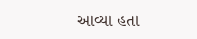આવ્યા હતા